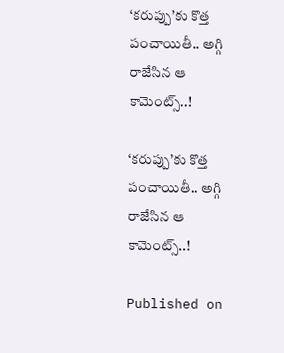‘కరుప్పు’కు కొత్త పంచాయితీ.. అగ్గి రాజేసిన ఆ కామెంట్స్..!

‘కరుప్పు’కు కొత్త పంచాయితీ.. అగ్గి రాజేసిన ఆ కామెంట్స్..!

Published on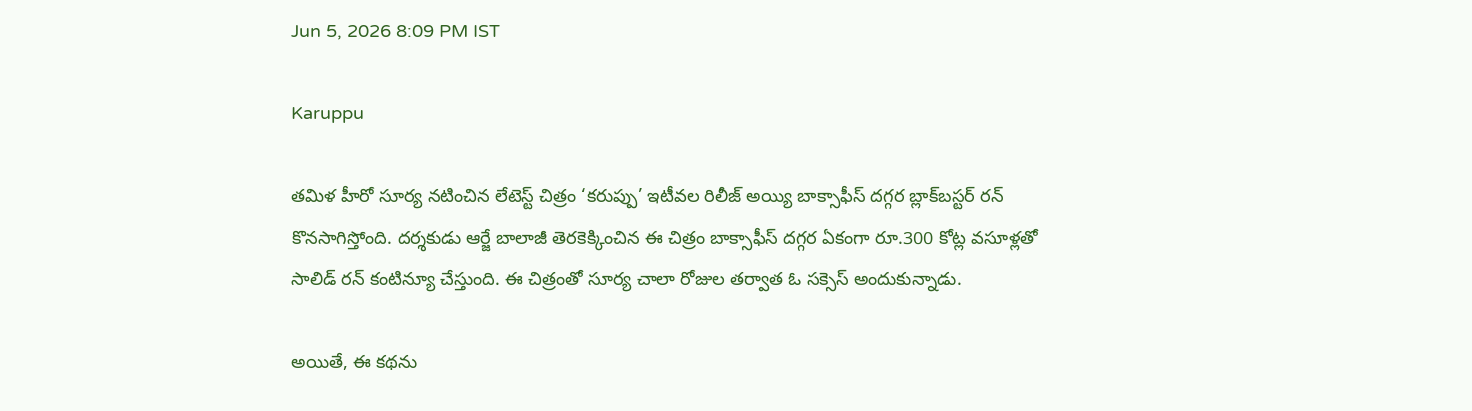Jun 5, 2026 8:09 PM IST

Karuppu

తమిళ హీరో సూర్య నటించిన లేటెస్ట్ చిత్రం ‘కరుప్పు’ ఇటీవల రిలీజ్ అయ్యి బాక్సాఫీస్ దగ్గర బ్లాక్‌బస్టర్ రన్ కొనసాగిస్తోంది. దర్శకుడు ఆర్జే బాలాజీ తెరకెక్కించిన ఈ చిత్రం బాక్సాఫీస్ దగ్గర ఏకంగా రూ.300 కోట్ల వసూళ్లతో సాలిడ్ రన్ కంటిన్యూ చేస్తుంది. ఈ చిత్రంతో సూర్య చాలా రోజుల తర్వాత ఓ సక్సెస్ అందుకున్నాడు.

అయితే, ఈ కథను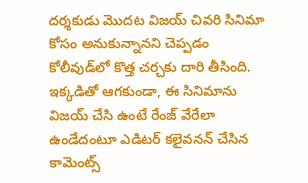దర్శకుడు మొదట విజయ్ చివరి సినిమా కోసం అనుకున్నానని చెప్పడం కోలీవుడ్‌లో కొత్త చర్చకు దారి తీసింది. ఇక్కడితో ఆగకుండా, ఈ సినిమాను విజయ్ చేసి ఉంటే రేంజ్ వేరేలా ఉండేదంటూ ఎడిటర్ కలైవనన్ చేసిన కామెంట్స్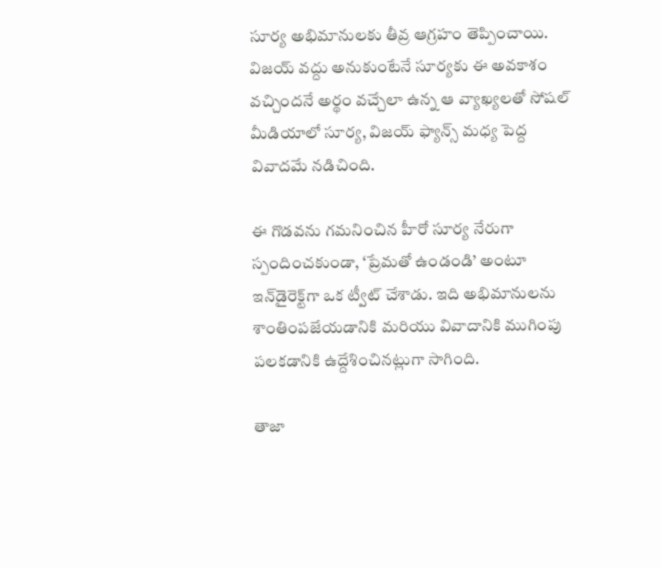సూర్య అభిమానులకు తీవ్ర ఆగ్రహం తెప్పించాయి. విజయ్ వద్దు అనుకుంటేనే సూర్యకు ఈ అవకాశం వచ్చిందనే అర్థం వచ్చేలా ఉన్న ఆ వ్యాఖ్యలతో సోషల్ మీడియాలో సూర్య, విజయ్ ఫ్యాన్స్ మధ్య పెద్ద వివాదమే నడిచింది.

ఈ గొడవను గమనించిన హీరో సూర్య నేరుగా స్పందించకుండా, ‘ప్రేమతో ఉండండి’ అంటూ ఇన్‌డైరెక్ట్‌గా ఒక ట్వీట్ చేశాడు. ఇది అభిమానులను శాంతింపజేయడానికి మరియు వివాదానికి ముగింపు పలకడానికి ఉద్దేశించినట్లుగా సాగింది.

తాజా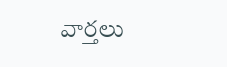వార్తలు